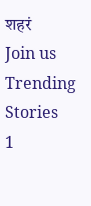शहरं
Join us
Trending Stories
1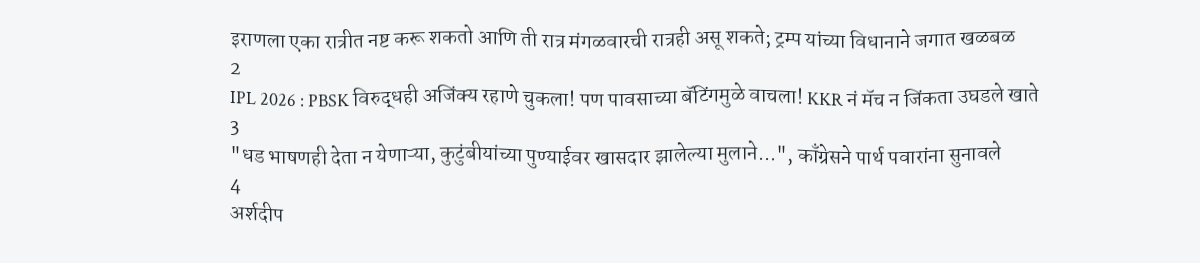इराणला एका रात्रीत नष्ट करू शकतो आणि ती रात्र मंगळवारची रात्रही असू शकते; ट्रम्प यांच्या विधानाने जगात खळबळ
2
IPL 2026 : PBSK विरुद्धही अजिंक्य रहाणे चुकला! पण पावसाच्या बॅटिंगमुळे वाचला! KKR नं मॅच न जिंकता उघडले खाते
3
"धड भाषणही देता न येणाऱ्या, कुटुंबीयांच्या पुण्याईवर खासदार झालेल्या मुलाने...", काँग्रेसने पार्थ पवारांना सुनावले
4
अर्शदीप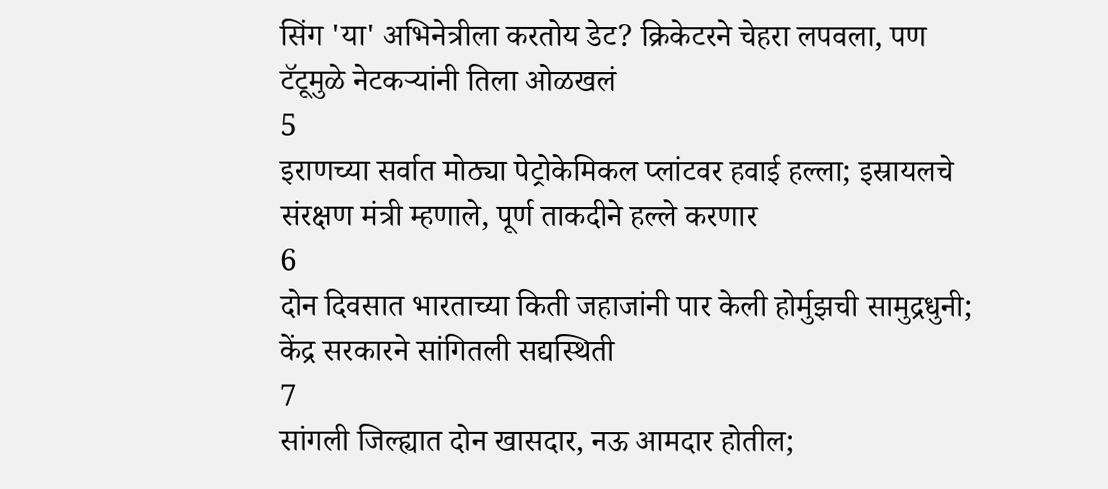सिंग 'या' अभिनेत्रीला करतोय डेट? क्रिकेटरने चेहरा लपवला, पण टॅटूमुळे नेटकऱ्यांनी तिला ओळखलं
5
इराणच्या सर्वात मोठ्या पेट्रोकेमिकल प्लांटवर हवाई हल्ला; इस्रायलचे संरक्षण मंत्री म्हणाले, पूर्ण ताकदीने हल्ले करणार
6
दोन दिवसात भारताच्या किती जहाजांनी पार केली होर्मुझची सामुद्रधुनी; केंद्र सरकारने सांगितली सद्यस्थिती
7
सांगली जिल्ह्यात दोन खासदार, नऊ आमदार होतील;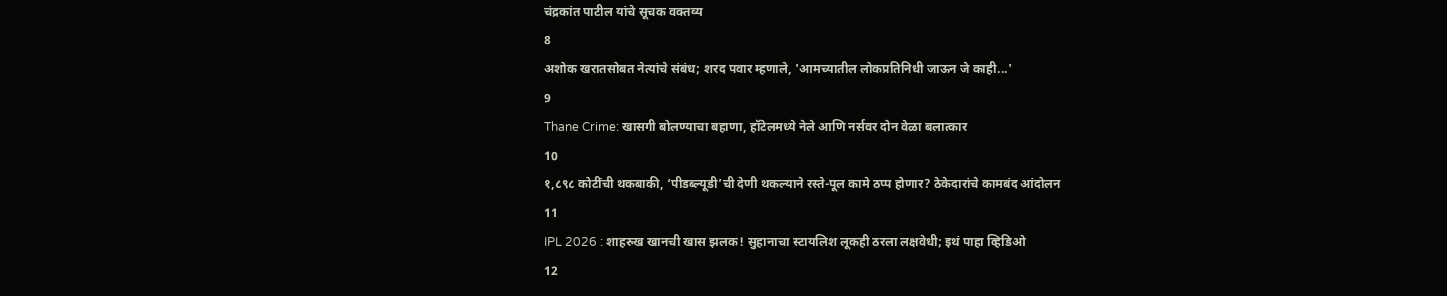चंद्रकांत पाटील यांचे सूचक वक्तव्य
8
अशोक खरातसोबत नेत्यांचे संबंध; शरद पवार म्हणाले, 'आमच्यातील लोकप्रतिनिधी जाऊन जे काही...'
9
Thane Crime: खासगी बोलण्याचा बहाणा, हॉटेलमध्ये नेले आणि नर्सवर दोन वेळा बलात्कार
10
१,८९८ कोटींची थकबाकी, ‘पीडब्ल्यूडी’ची देणी थकल्याने रस्ते-पूल कामे ठप्प होणार? ठेकेदारांचे कामबंद आंदोलन
11
IPL 2026 : शाहरुख खानची खास झलक! सुहानाचा स्टायलिश लूकही ठरला लक्षवेधी; इथं पाहा व्हिडिओ
12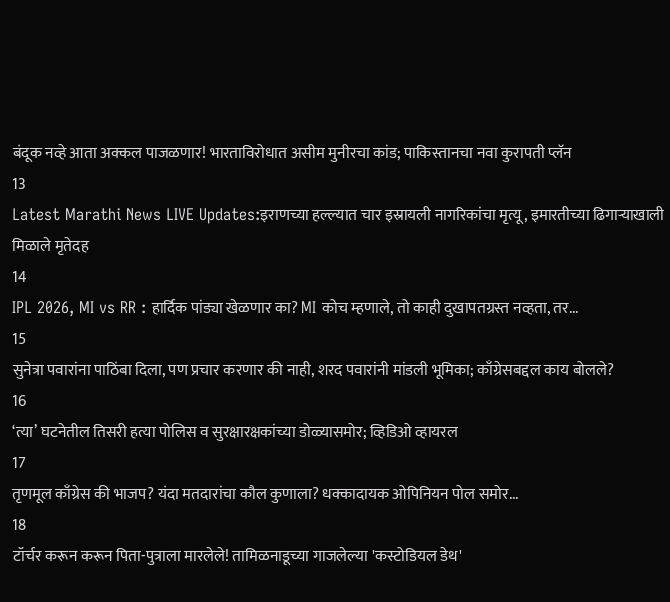बंदूक नव्हे आता अक्कल पाजळणार! भारताविरोधात असीम मुनीरचा कांड; पाकिस्तानचा नवा कुरापती प्लॅन
13
Latest Marathi News LIVE Updates:इराणच्या हल्ल्यात चार इस्रायली नागरिकांचा मृत्यू, इमारतीच्या ढिगाऱ्याखाली मिळाले मृतेदह
14
IPL 2026, MI vs RR : हार्दिक पांड्या खेळणार का? MI कोच म्हणाले, तो काही दुखापतग्रस्त नव्हता, तर...
15
सुनेत्रा पवारांना पाठिंबा दिला, पण प्रचार करणार की नाही, शरद पवारांनी मांडली भूमिका; काँग्रेसबद्दल काय बोलले?
16
‘त्या’ घटनेतील तिसरी हत्या पोलिस व सुरक्षारक्षकांच्या डोळ्यासमोर; व्हिडिओ व्हायरल
17
तृणमूल काँग्रेस की भाजप? यंदा मतदारांचा कौल कुणाला? धक्कादायक ओपिनियन पोल समोर...
18
टॉर्चर करून करून पिता-पुत्राला मारलेले! तामिळनाडूच्या गाजलेल्या 'कस्टोडियल डेथ'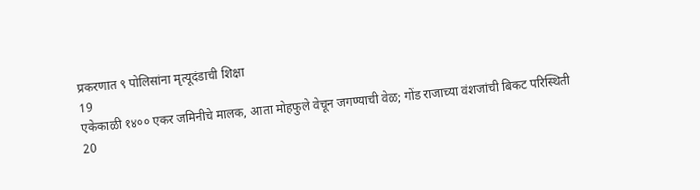प्रकरणात ९ पोलिसांना मृत्यूदंडाची शिक्षा
19
एकेकाळी १४०० एकर जमिनीचे मालक, आता मोहफुले वेचून जगण्याची वेळ; गोंड राजाच्या वंशजांची बिकट परिस्थिती
20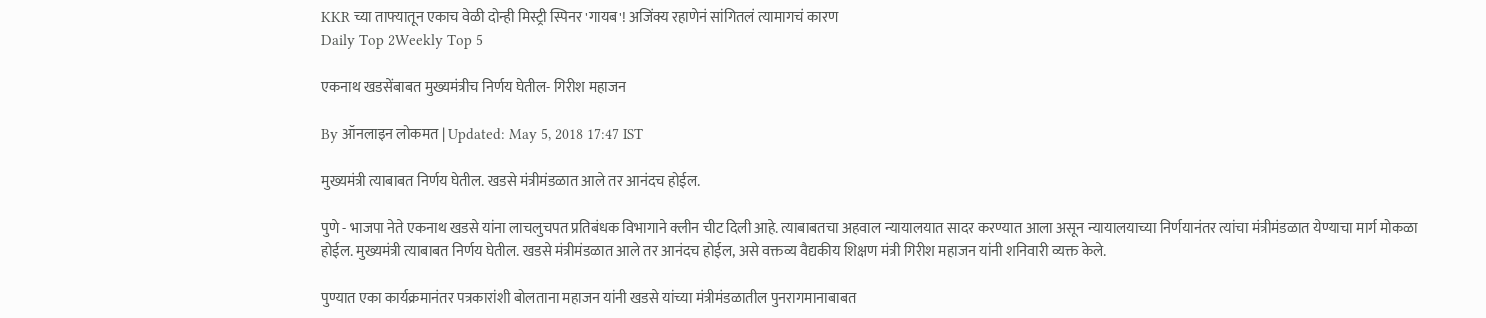KKR च्या ताफ्यातून एकाच वेळी दोन्ही मिस्ट्री स्पिनर 'गायब'! अजिंक्य रहाणेनं सांगितलं त्यामागचं कारण
Daily Top 2Weekly Top 5

एकनाथ खडसेंबाबत मुख्यमंत्रीच निर्णय घेतील- गिरीश महाजन

By ऑनलाइन लोकमत | Updated: May 5, 2018 17:47 IST

मुख्यमंत्री त्याबाबत निर्णय घेतील. खडसे मंत्रीमंडळात आले तर आनंदच होईल.

पुणे - भाजपा नेते एकनाथ खडसे यांना लाचलुचपत प्रतिबंधक विभागाने क्लीन चीट दिली आहे. त्याबाबतचा अहवाल न्यायालयात सादर करण्यात आला असून न्यायालयाच्या निर्णयानंतर त्यांचा मंत्रीमंडळात येण्याचा मार्ग मोकळा होईल. मुख्यमंत्री त्याबाबत निर्णय घेतील. खडसे मंत्रीमंडळात आले तर आनंदच होईल, असे वक्तव्य वैद्यकीय शिक्षण मंत्री गिरीश महाजन यांनी शनिवारी व्यक्त केले.

पुण्यात एका कार्यक्रमानंतर पत्रकारांशी बोलताना महाजन यांनी खडसे यांच्या मंत्रीमंडळातील पुनरागमानाबाबत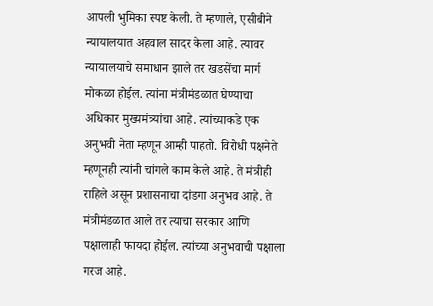आपली भुमिका स्पष्ट केली. ते म्हणाले, एसीबीने न्यायालयात अहवाल सादर केला आहे. त्यावर न्यायालयाचे समाधान झाले तर खडसेंचा मार्ग मोकळा होईल. त्यांना मंत्रीमंडळात घेण्याचा अधिकार मुख्यमंत्र्यांचा आहे. त्यांच्याकडे एक अनुभवी नेता म्हणून आम्ही पाहतो. विरोधी पक्षनेते म्हणूनही त्यांनी चांगले काम केले आहे. ते मंत्रीही राहिले असून प्रशासनाचा दांडगा अनुभव आहे. ते मंत्रीमंडळात आले तर त्याचा सरकार आणि पक्षालाही फायदा होईल. त्यांच्या अनुभवाची पक्षाला गरज आहे.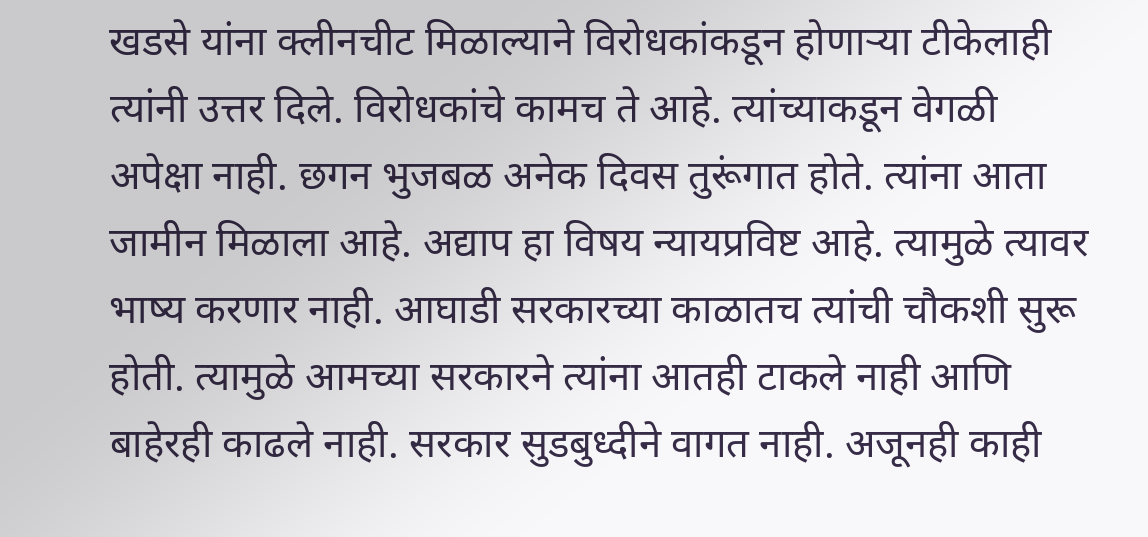खडसे यांना क्लीनचीट मिळाल्याने विरोधकांकडून होणाऱ्या टीकेलाही त्यांनी उत्तर दिले. विरोधकांचे कामच ते आहे. त्यांच्याकडून वेगळी अपेक्षा नाही. छगन भुजबळ अनेक दिवस तुरूंगात होते. त्यांना आता जामीन मिळाला आहे. अद्याप हा विषय न्यायप्रविष्ट आहे. त्यामुळे त्यावर भाष्य करणार नाही. आघाडी सरकारच्या काळातच त्यांची चौकशी सुरू होती. त्यामुळे आमच्या सरकारने त्यांना आतही टाकले नाही आणि बाहेरही काढले नाही. सरकार सुडबुध्दीने वागत नाही. अजूनही काही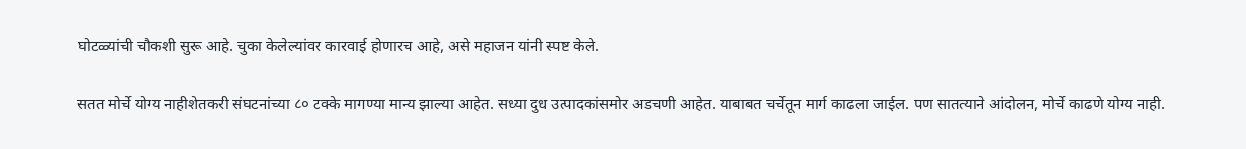घोटळ्यांची चौकशी सुरू आहे. चुका केलेल्यांवर कारवाई होणारच आहे, असे महाजन यांनी स्पष्ट केले.

सतत मोर्चे योग्य नाहीशेतकरी संघटनांच्या ८० टक्के मागण्या मान्य झाल्या आहेत. सध्या दुध उत्पादकांसमोर अडचणी आहेत. याबाबत चर्चेतून मार्ग काढला जाईल. पण सातत्याने आंदोलन, मोर्चे काढणे योग्य नाही.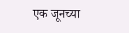एक जूनच्या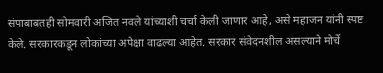संपाबाबतही सोमवारी अजित नवले यांच्याशी चर्चा केली जाणार आहे, असे महाजन यांनी स्पष्ट केले. सरकारकडून लोकांच्या अपेक्षा वाढल्या आहेत. सरकार संवेदनशील असल्याने मोर्चे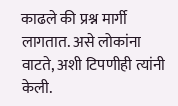काढले की प्रश्न मार्गी लागतात. असे लोकांना वाटते, अशी टिपणीही त्यांनी केली.